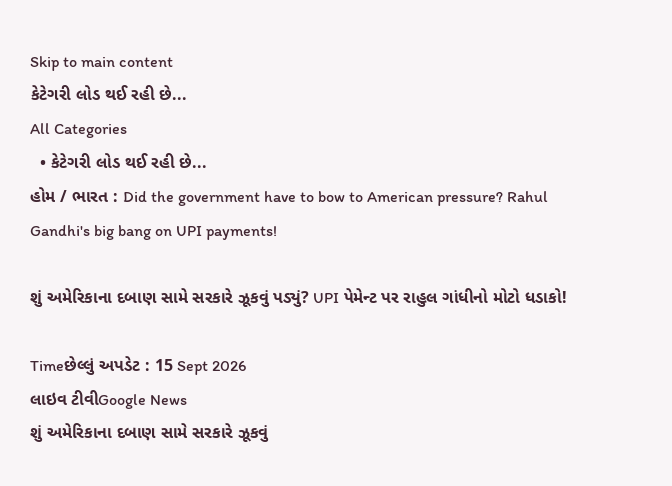Skip to main content
કેટેગરી લોડ થઈ રહી છે...
All Categories
  • કેટેગરી લોડ થઈ રહી છે...
હોમ / ભારત : Did the government have to bow to American pressure? Rahul Gandhi's big bang on UPI payments!

શું અમેરિકાના દબાણ સામે સરકારે ઝૂકવું પડ્યું? UPI પેમેન્ટ પર રાહુલ ગાંધીનો મોટો ધડાકો!

Timeછેલ્લું અપડેટ : 15 Sept 2026
લાઇવ ટીવીGoogle News
શું અમેરિકાના દબાણ સામે સરકારે ઝૂકવું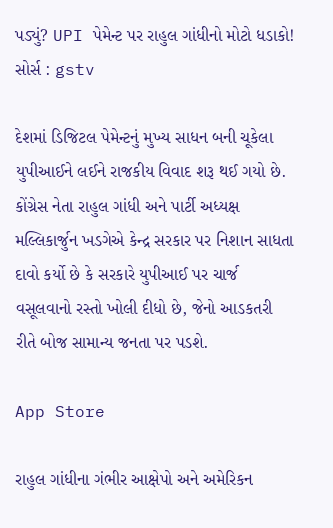પડ્યું? UPI પેમેન્ટ પર રાહુલ ગાંધીનો મોટો ધડાકો!
સોર્સ : gstv

દેશમાં ડિજિટલ પેમેન્ટનું મુખ્ય સાધન બની ચૂકેલા યુપીઆઈને લઈને રાજકીય વિવાદ શરૂ થઈ ગયો છે. કોંગ્રેસ નેતા રાહુલ ગાંધી અને પાર્ટી અધ્યક્ષ મલ્લિકાર્જુન ખડગેએ કેન્દ્ર સરકાર પર નિશાન સાધતા દાવો કર્યો છે કે સરકારે યુપીઆઈ પર ચાર્જ વસૂલવાનો રસ્તો ખોલી દીધો છે, જેનો આડકતરી રીતે બોજ સામાન્ય જનતા પર પડશે.

App Store

રાહુલ ગાંધીના ગંભીર આક્ષેપો અને અમેરિકન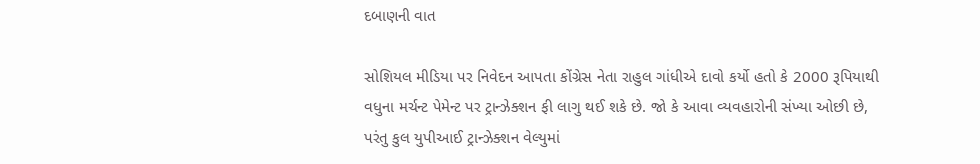દબાણની વાત

સોશિયલ મીડિયા પર નિવેદન આપતા કોંગ્રેસ નેતા રાહુલ ગાંધીએ દાવો કર્યો હતો કે 2000 રૂપિયાથી વધુના મર્ચન્ટ પેમેન્ટ પર ટ્રાન્ઝેક્શન ફી લાગુ થઈ શકે છે. જો કે આવા વ્યવહારોની સંખ્યા ઓછી છે, પરંતુ કુલ યુપીઆઈ ટ્રાન્ઝેક્શન વેલ્યુમાં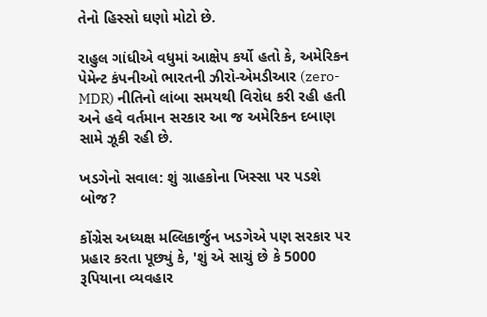તેનો હિસ્સો ઘણો મોટો છે.

રાહુલ ગાંધીએ વધુમાં આક્ષેપ કર્યો હતો કે, અમેરિકન પેમેન્ટ કંપનીઓ ભારતની ઝીરો-એમડીઆર (zero-MDR) નીતિનો લાંબા સમયથી વિરોધ કરી રહી હતી અને હવે વર્તમાન સરકાર આ જ અમેરિકન દબાણ સામે ઝૂકી રહી છે.

ખડગેનો સવાલ: શું ગ્રાહકોના ખિસ્સા પર પડશે બોજ?

કોંગ્રેસ અધ્યક્ષ મલ્લિકાર્જુન ખડગેએ પણ સરકાર પર પ્રહાર કરતા પૂછ્યું કે, 'શું એ સાચું છે કે 5000 રૂપિયાના વ્યવહાર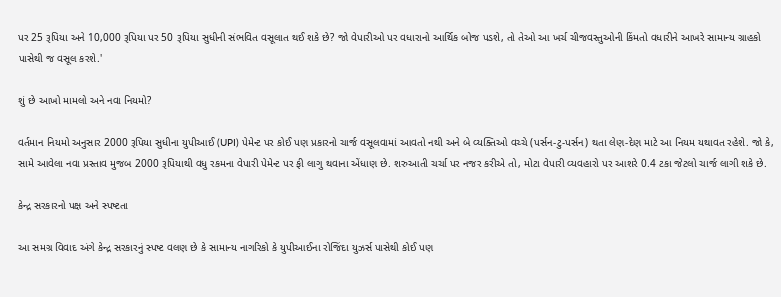પર 25 રૂપિયા અને 10,000 રૂપિયા પર 50 રૂપિયા સુધીની સંભવિત વસૂલાત થઈ શકે છે? જો વેપારીઓ પર વધારાનો આર્થિક બોજ પડશે, તો તેઓ આ ખર્ચ ચીજવસ્તુઓની કિંમતો વધારીને આખરે સામાન્ય ગ્રાહકો પાસેથી જ વસૂલ કરશે.'

શું છે આખો મામલો અને નવા નિયમો?

વર્તમાન નિયમો અનુસાર 2000 રૂપિયા સુધીના યુપીઆઈ (UPI) પેમેન્ટ પર કોઈ પણ પ્રકારનો ચાર્જ વસૂલવામાં આવતો નથી અને બે વ્યક્તિઓ વચ્ચે (પર્સન-ટુ-પર્સન) થતા લેણ-દેણ માટે આ નિયમ યથાવત રહેશે. જો કે, સામે આવેલા નવા પ્રસ્તાવ મુજબ 2000 રૂપિયાથી વધુ રકમના વેપારી પેમેન્ટ પર ફી લાગુ થવાના એંધાણ છે. શરુઆતી ચર્ચા પર નજર કરીએ તો, મોટા વેપારી વ્યવહારો પર આશરે 0.4 ટકા જેટલો ચાર્જ લાગી શકે છે.

કેન્દ્ર સરકારનો પક્ષ અને સ્પષ્ટતા

આ સમગ્ર વિવાદ અંગે કેન્દ્ર સરકારનું સ્પષ્ટ વલણ છે કે સામાન્ય નાગરિકો કે યુપીઆઈના રોજિંદા યુઝર્સ પાસેથી કોઈ પણ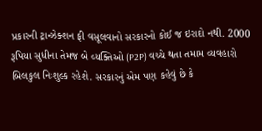પ્રકારની ટ્રાન્ઝેક્શન ફી વસૂલવાનો સરકારનો કોઈ જ ઇરાદો નથી. 2000 રૂપિયા સુધીના તેમજ બે વ્યક્તિઓ (P2P) વચ્ચે થતા તમામ વ્યવહારો બિલકુલ નિઃશુલ્ક રહેશે. સરકારનું એમ પણ કહેવું છે કે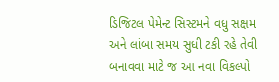ડિજિટલ પેમેન્ટ સિસ્ટમને વધુ સક્ષમ અને લાંબા સમય સુધી ટકી રહે તેવી બનાવવા માટે જ આ નવા વિકલ્પો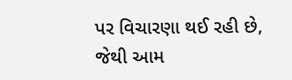પર વિચારણા થઈ રહી છે, જેથી આમ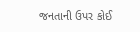જનતાની ઉપર કોઈ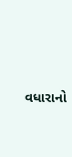વધારાનો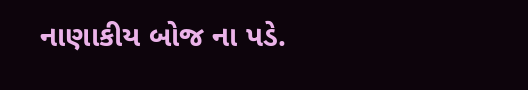નાણાકીય બોજ ના પડે.